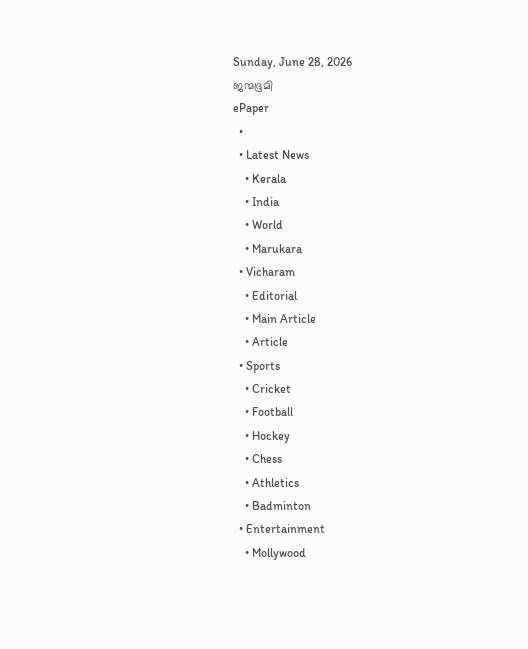Sunday, June 28, 2026
ജന്മഭൂമി
ePaper
  •
  • Latest News
    • Kerala
    • India
    • World
    • Marukara
  • Vicharam
    • Editorial
    • Main Article
    • Article
  • Sports
    • Cricket
    • Football
    • Hockey
    • Chess
    • Athletics
    • Badminton
  • Entertainment
    • Mollywood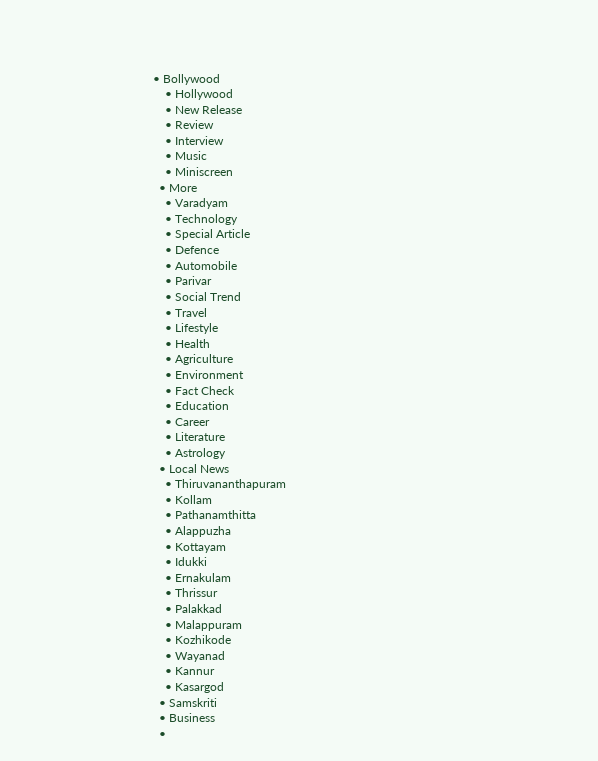• Bollywood
    • Hollywood
    • New Release
    • Review
    • Interview
    • Music
    • Miniscreen
  • More
    • Varadyam
    • Technology
    • Special Article
    • Defence
    • Automobile
    • Parivar
    • Social Trend
    • Travel
    • Lifestyle
    • Health
    • Agriculture
    • Environment
    • Fact Check
    • Education
    • Career
    • Literature
    • Astrology
  • Local News
    • Thiruvananthapuram
    • Kollam
    • Pathanamthitta
    • Alappuzha
    • Kottayam
    • Idukki
    • Ernakulam
    • Thrissur
    • Palakkad
    • Malappuram
    • Kozhikode
    • Wayanad
    • Kannur
    • Kasargod
  • Samskriti
  • Business
  •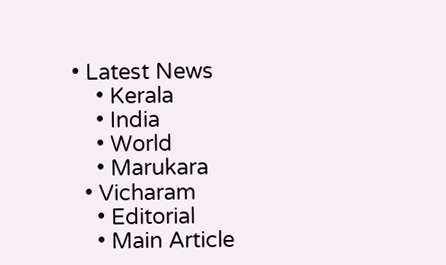• Latest News
    • Kerala
    • India
    • World
    • Marukara
  • Vicharam
    • Editorial
    • Main Article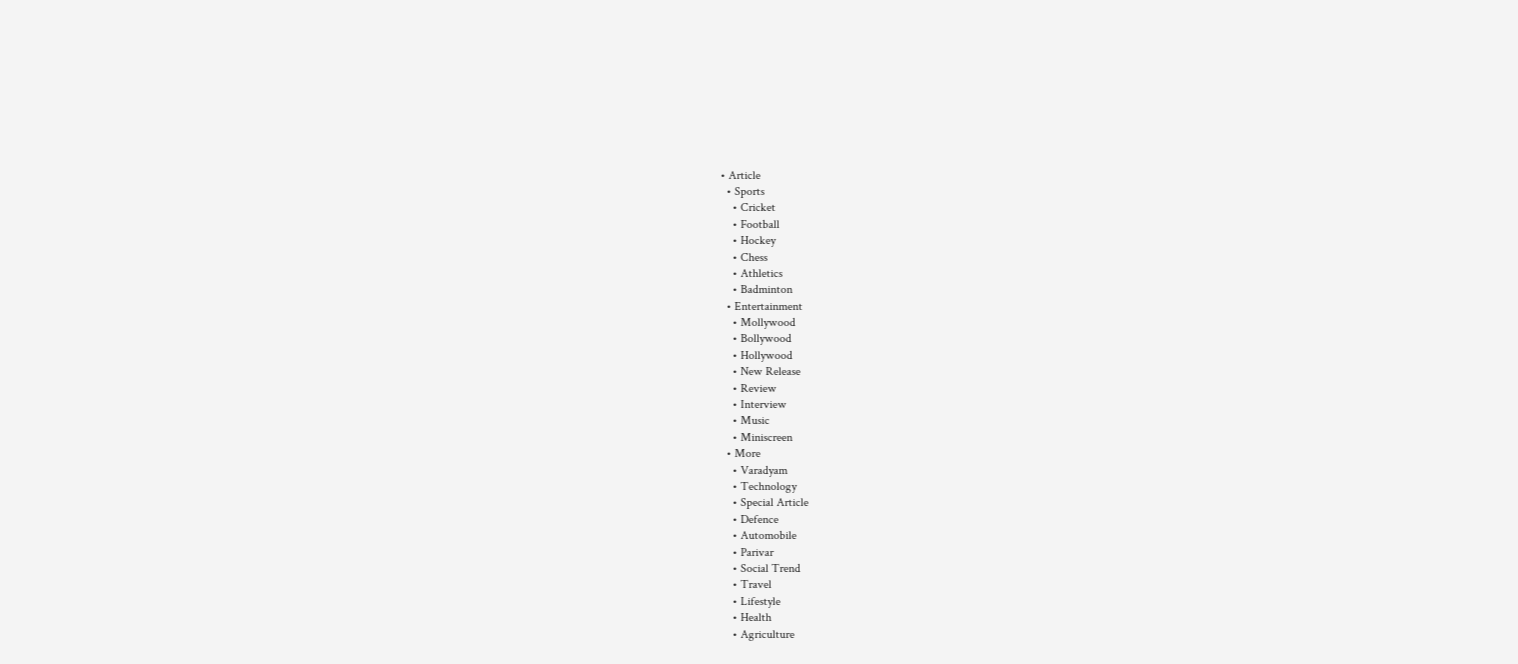• Article
  • Sports
    • Cricket
    • Football
    • Hockey
    • Chess
    • Athletics
    • Badminton
  • Entertainment
    • Mollywood
    • Bollywood
    • Hollywood
    • New Release
    • Review
    • Interview
    • Music
    • Miniscreen
  • More
    • Varadyam
    • Technology
    • Special Article
    • Defence
    • Automobile
    • Parivar
    • Social Trend
    • Travel
    • Lifestyle
    • Health
    • Agriculture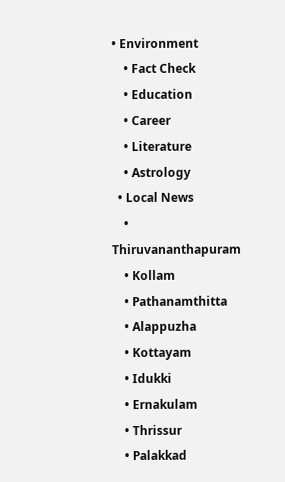• Environment
    • Fact Check
    • Education
    • Career
    • Literature
    • Astrology
  • Local News
    • Thiruvananthapuram
    • Kollam
    • Pathanamthitta
    • Alappuzha
    • Kottayam
    • Idukki
    • Ernakulam
    • Thrissur
    • Palakkad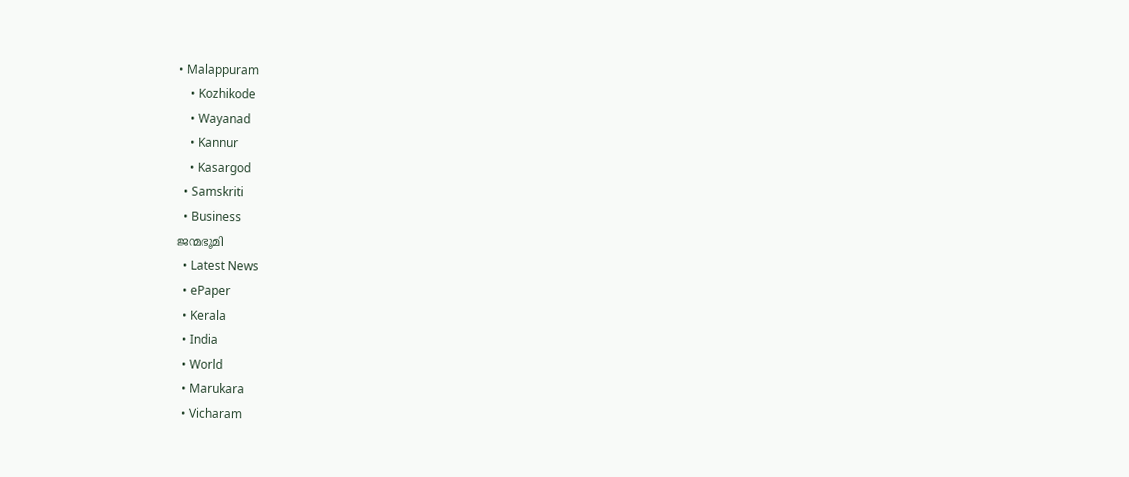• Malappuram
    • Kozhikode
    • Wayanad
    • Kannur
    • Kasargod
  • Samskriti
  • Business
ജന്മഭൂമി
  • Latest News
  • ePaper
  • Kerala
  • India
  • World
  • Marukara
  • Vicharam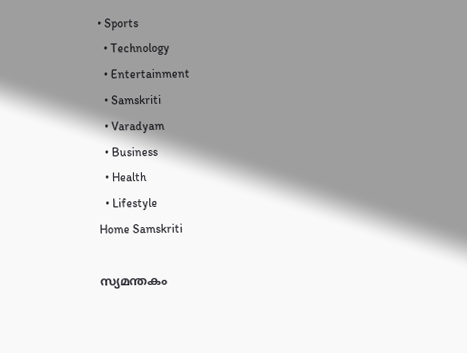• Sports
  • Technology
  • Entertainment
  • Samskriti
  • Varadyam
  • Business
  • Health
  • Lifestyle
Home Samskriti

സ്യമന്തകം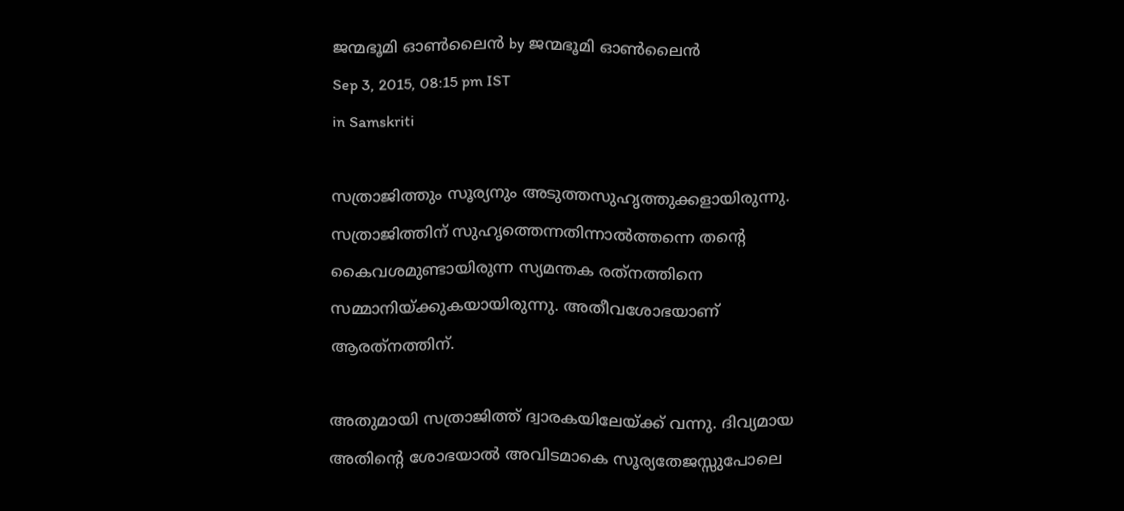ജന്മഭൂമി ഓണ്‍ലൈന്‍ by ജന്മഭൂമി ഓണ്‍ലൈന്‍
Sep 3, 2015, 08:15 pm IST
in Samskriti

സത്രാജിത്തും സൂര്യനും അടുത്തസുഹൃത്തുക്കളായിരുന്നു. സത്രാജിത്തിന് സുഹൃത്തെന്നതിന്നാല്‍ത്തന്നെ തന്റെ കൈവശമുണ്ടായിരുന്ന സ്യമന്തക രത്‌നത്തിനെ സമ്മാനിയ്‌ക്കുകയായിരുന്നു. അതീവശോഭയാണ് ആരത്‌നത്തിന്.

അതുമായി സത്രാജിത്ത് ദ്വാരകയിലേയ്‌ക്ക് വന്നു. ദിവ്യമായ അതിന്റെ ശോഭയാല്‍ അവിടമാകെ സൂര്യതേജസ്സുപോലെ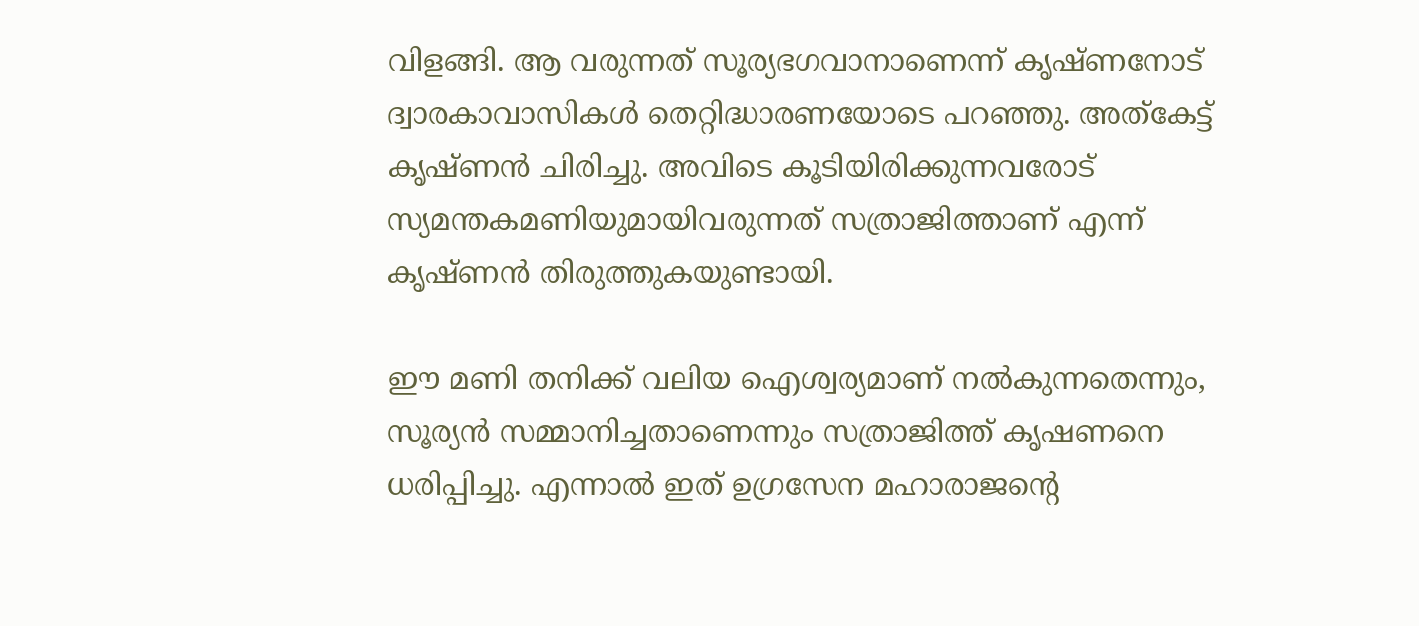വിളങ്ങി. ആ വരുന്നത് സൂര്യഭഗവാനാണെന്ന് കൃഷ്ണനോട് ദ്വാരകാവാസികള്‍ തെറ്റിദ്ധാരണയോടെ പറഞ്ഞു. അത്‌കേട്ട് കൃഷ്ണന്‍ ചിരിച്ചു. അവിടെ കൂടിയിരിക്കുന്നവരോട് സ്യമന്തകമണിയുമായിവരുന്നത് സത്രാജിത്താണ് എന്ന് കൃഷ്ണന്‍ തിരുത്തുകയുണ്ടായി.

ഈ മണി തനിക്ക് വലിയ ഐശ്വര്യമാണ് നല്‍കുന്നതെന്നും, സൂര്യന്‍ സമ്മാനിച്ചതാണെന്നും സത്രാജിത്ത് കൃഷണനെ ധരിപ്പിച്ചു. എന്നാല്‍ ഇത് ഉഗ്രസേന മഹാരാജന്റെ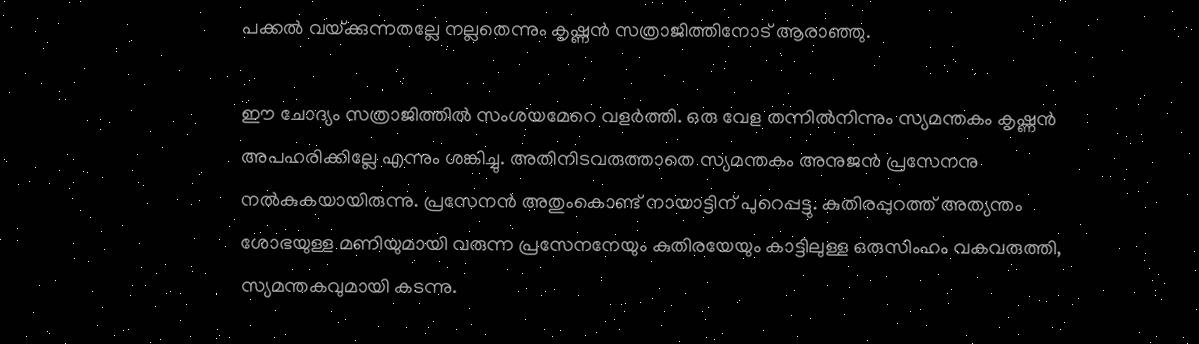പക്കല്‍ വയ്‌ക്കുന്നതല്ലേ നല്ലതെന്നും കൃഷ്ണന്‍ സത്രാജിത്തിനോട് ആരാഞ്ഞു.

ഈ ചോദ്യം സത്രാജിത്തില്‍ സംശയമേറെ വളര്‍ത്തി. ഒരു വേള തന്നില്‍നിന്നും സ്യമന്തകം കൃഷ്ണന്‍ അപഹരിക്കില്ലേ എന്നും ശങ്കിച്ചു. അതിനിടവരുത്താതെ സ്യമന്തകം അനുജന്‍ പ്രസേനനു നല്‍കുകയായിരുന്നു. പ്രസേനന്‍ അതുംകൊണ്ട് നായാട്ടിന് പുറെപ്പട്ടു. കുതിരപ്പുറത്ത് അത്യന്തം ശോഭയുള്ള മണിയുമായി വരുന്ന പ്രസേനനേയും കുതിരയേയും കാട്ടിലുള്ള ഒരുസിംഹം വകവരുത്തി, സ്യമന്തകവുമായി കടന്നു.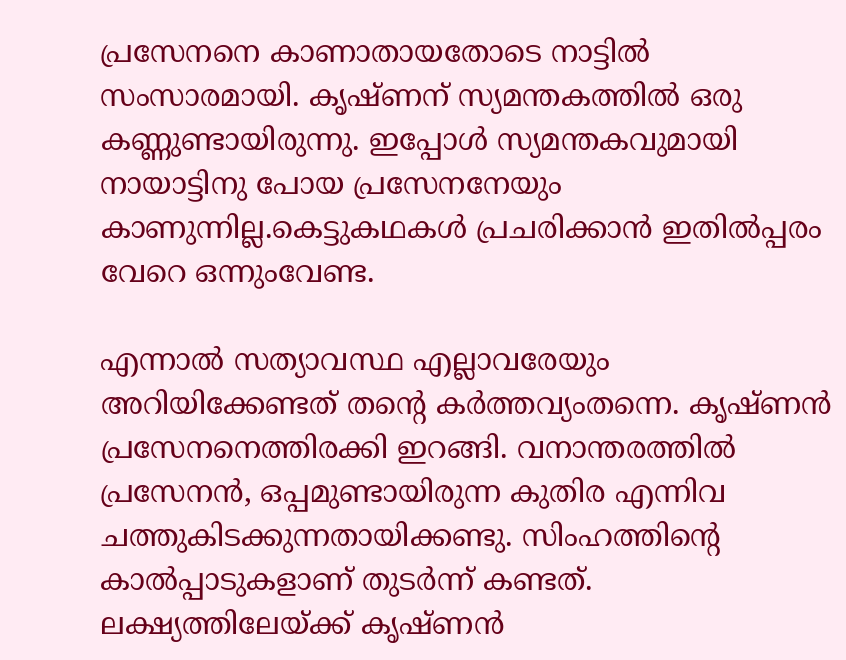പ്രസേനനെ കാണാതായതോടെ നാട്ടില്‍ സംസാരമായി. കൃഷ്ണന് സ്യമന്തകത്തില്‍ ഒരു കണ്ണുണ്ടായിരുന്നു. ഇപ്പോള്‍ സ്യമന്തകവുമായി നായാട്ടിനു പോയ പ്രസേനനേയും കാണുന്നില്ല.കെട്ടുകഥകള്‍ പ്രചരിക്കാന്‍ ഇതില്‍പ്പരം വേറെ ഒന്നുംവേണ്ട.

എന്നാല്‍ സത്യാവസ്ഥ എല്ലാവരേയും അറിയിക്കേണ്ടത് തന്റെ കര്‍ത്തവ്യംതന്നെ. കൃഷ്ണന്‍ പ്രസേനനെത്തിരക്കി ഇറങ്ങി. വനാന്തരത്തില്‍ പ്രസേനന്‍, ഒപ്പമുണ്ടായിരുന്ന കുതിര എന്നിവ ചത്തുകിടക്കുന്നതായിക്കണ്ടു. സിംഹത്തിന്റെ കാല്‍പ്പാടുകളാണ് തുടര്‍ന്ന് കണ്ടത്. ലക്ഷ്യത്തിലേയ്‌ക്ക് കൃഷ്ണന്‍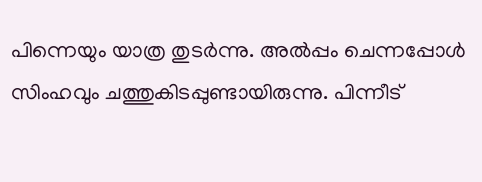പിന്നെയും യാത്ര തുടര്‍ന്നു. അല്‍പ്പം ചെന്നപ്പോള്‍ സിംഹവും ചത്തുകിടപ്പുണ്ടായിരുന്നു. പിന്നീട്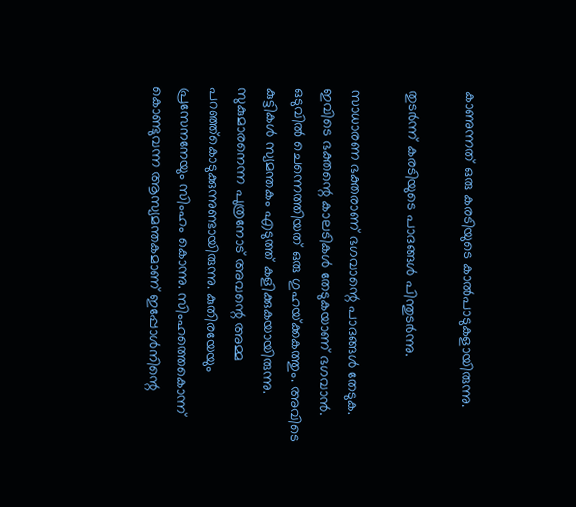കാണുന്നത് ഒരു കരടിയുടെ കാല്‍പാടുകളായിരുന്നു.

തുടര്‍ന്ന് കരടിയുടെ പാദങ്ങള്‍ പിന്തുടര്‍ന്നു.

സാധാരണ ഭക്തരാണ് ഭഗവാന്റെ പാദങ്ങള്‍ തേടുക. ഇവിടെ ഭക്തന്റെ കാലടികള്‍ തേടുകയാണ് ഭഗവാന്‍. ഒടുവില്‍ ചെന്നെത്തിയത് ഒരു ഗുഹയ്‌ക്കകത്തും. അവിടെ കുട്ടികള്‍ സ്യമന്തകം എടുത്ത് കളിക്കുകയായിരുന്നു. സുകുമാരനെന്ന പുത്രനോട് അവന്റെ അമ്മ പറഞ്ഞ്‌കൊടുക്കുന്നുണ്ടായിരുന്നു. കുതിരയേയും പ്രസേനനേയും സിംഹം കൊന്നു. സിംഹത്തെകൊന്ന് കൊണ്ടുവന്ന ആസ്യമന്തകമാണ് ഇപ്പോള്‍നിന്റെ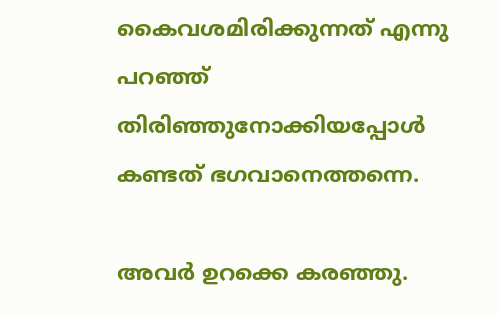കൈവശമിരിക്കുന്നത് എന്നു പറഞ്ഞ് തിരിഞ്ഞുനോക്കിയപ്പോള്‍ കണ്ടത് ഭഗവാനെത്തന്നെ.

അവര്‍ ഉറക്കെ കരഞ്ഞു.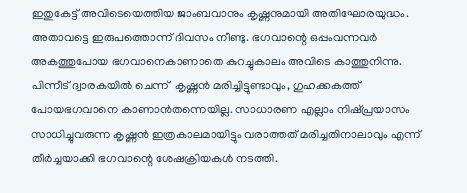ഇതുകേട്ട് അവിടെയെത്തിയ ജാംബവാനും കൃഷ്ണനുമായി അതിഘോരയുദ്ധം. അതാവട്ടെ ഇരുപത്തൊന്ന് ദിവസം നീണ്ടു. ഭഗവാന്റെ ഒപ്പംവന്നവര്‍ അകത്തുപോയ ഭഗവാനെകാണാതെ കുറച്ചുകാലം അവിടെ കാത്തുനിന്നു. പിന്നീട് ദ്വാരകയില്‍ ചെന്ന്  കൃഷ്ണന്‍ മരിച്ചിട്ടുണ്ടാവും, ഗുഹക്കകത്ത് പോയഭഗവാനെ കാണാന്‍തന്നെയില്ല. സാധാരണ എല്ലാം നിഷ്പ്രയാസം സാധിച്ചുവരുന്ന കൃഷ്ണന്‍ ഇത്രകാലമായിട്ടും വരാത്തത് മരിച്ചതിനാലാവും എന്ന് തീര്‍ച്ചയാക്കി ഭഗവാന്റെ ശേഷക്രിയകള്‍ നടത്തി.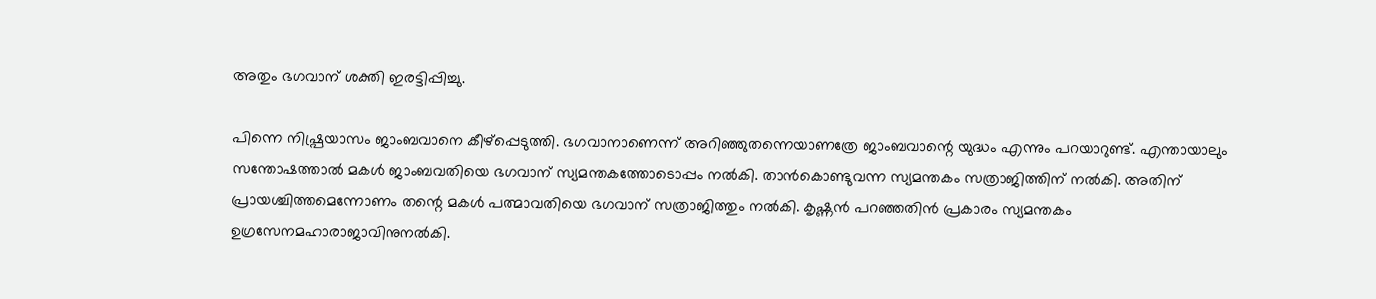അതും ഭഗവാന് ശക്തി ഇരട്ടിപ്പിച്ചു.

പിന്നെ നിഷ്പ്രയാസം ജാംബവാനെ കീഴ്‌പ്പെടുത്തി. ഭഗവാനാണെന്ന് അറിഞ്ഞുതന്നെയാണത്രേ ജാംബവാന്റെ യുദ്ധം എന്നും പറയാറുണ്ട്. എന്തായാലും സന്തോഷത്താല്‍ മകള്‍ ജാംബവതിയെ ഭഗവാന് സ്യമന്തകത്തോടൊപ്പം നല്‍കി. താന്‍കൊണ്ടുവന്ന സ്യമന്തകം സത്രാജിത്തിന് നല്‍കി. അതിന് പ്രായശ്ചിത്തമെന്നോണം തന്റെ മകള്‍ പത്മാവതിയെ ഭഗവാന് സത്രാജിത്തും നല്‍കി. കൃഷ്ണന്‍ പറഞ്ഞതിന്‍ പ്രകാരം സ്യമന്തകം ഉഗ്രസേനമഹാരാജാവിനുനല്‍കി.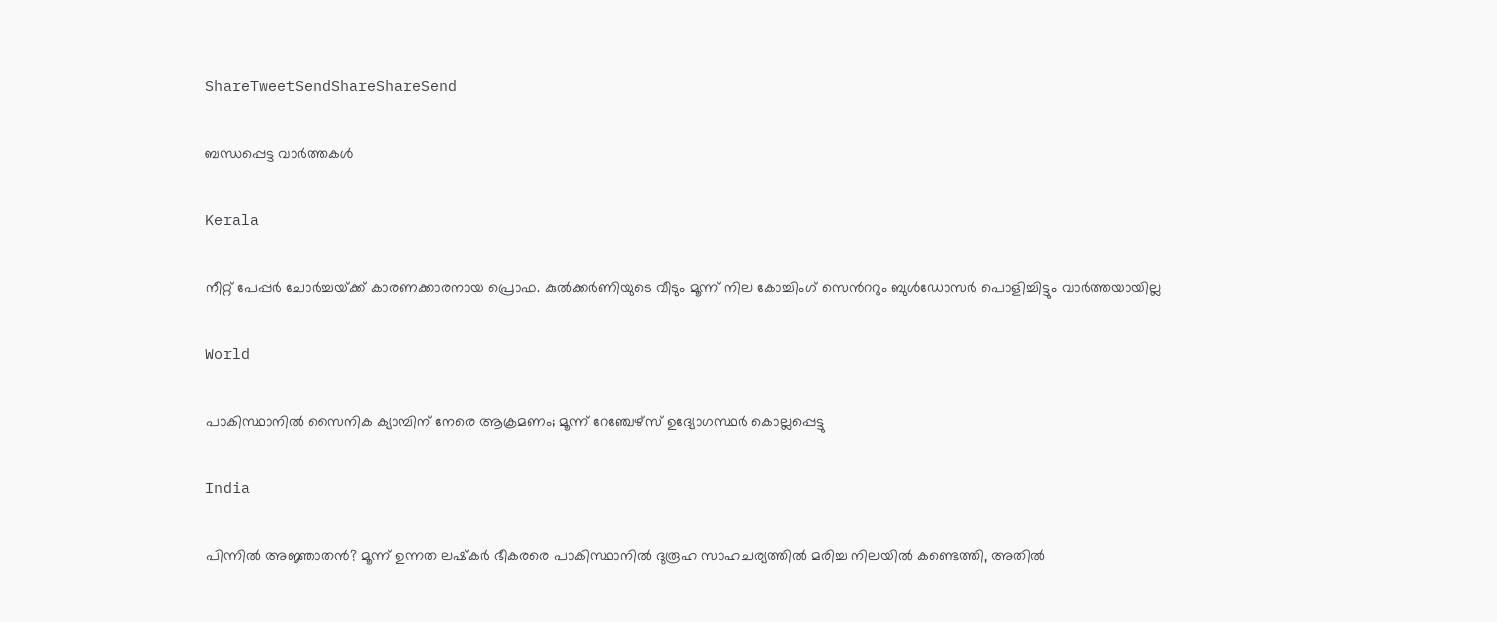ShareTweetSendShareShareSend

ബന്ധപ്പെട്ട വാര്‍ത്തകള്‍

Kerala

നീറ്റ് പേപ്പര്‍ ചോര്‍ച്ചയ്‌ക്ക് കാരണക്കാരനായ പ്രൊഫ. കുല്‍ക്കര്‍ണിയുടെ വീടും മൂന്ന് നില കോച്ചിംഗ് സെ‍ന്‍ററും ബുള്‍ഡോസര്‍ പൊളിച്ചിട്ടും വാര്‍ത്തയായില്ല

World

പാകിസ്ഥാനിൽ സൈനിക ക്യാമ്പിന് നേരെ ആക്രമണം; മൂന്ന് റേഞ്ചേഴ്‌സ് ഉദ്യോഗസ്ഥര്‍ കൊല്ലപ്പെട്ടു

India

പിന്നില്‍ അജ്ഞാതന്‍? മൂന്ന് ഉന്നത ലഷ്‌കർ ഭീകരരെ പാകിസ്ഥാനിൽ ദുരൂഹ സാഹചര്യത്തിൽ മരിച്ച നിലയിൽ കണ്ടെത്തി, അതിൽ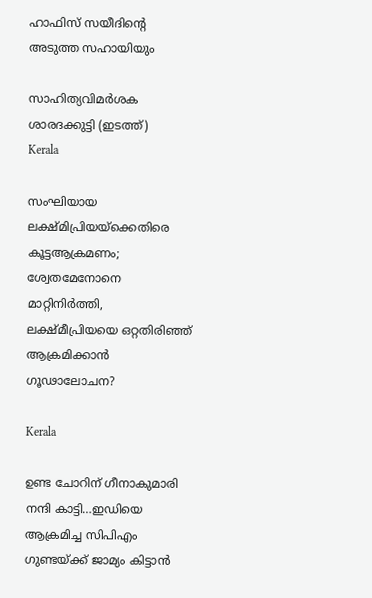ഹാഫിസ് സയീദിന്റെ അടുത്ത സഹായിയും

സാഹിത്യവിമര്‍ശക ശാരദക്കുട്ടി (ഇടത്ത്)
Kerala

സംഘിയായ ലക്ഷ്മിപ്രിയയ്‌ക്കെതിരെ കൂട്ടആക്രമണം; ശ്വേതമേനോനെ മാറ്റിനിര്‍ത്തി, ലക്ഷ്മീപ്രിയയെ ഒറ്റതിരിഞ്ഞ് ആക്രമിക്കാന്‍ ഗൂഢാലോചന?

Kerala

ഉണ്ട ചോറിന് ഗീനാകുമാരി നന്ദി കാട്ടി…ഇഡിയെ ആക്രമിച്ച സിപിഎം ഗുണ്ടയ്‌ക്ക് ജാമ്യം കിട്ടാന്‍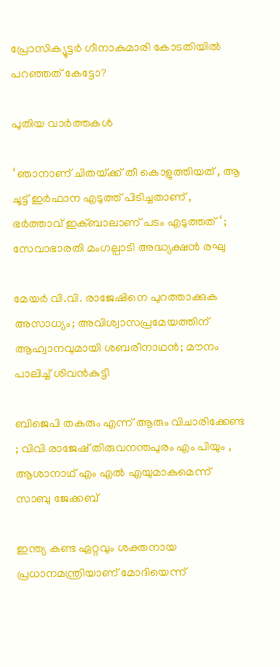പ്രോസിക്യൂട്ടര്‍ ഗീനാകുമാരി കോടതിയില്‍ പറഞ്ഞത് കേട്ടോ?

പുതിയ വാര്‍ത്തകള്‍

‘ ഞാനാണ് ചിതയ്‌ക്ക് തീ കൊളുത്തിയത് , ആ ചൂട്ട് ഇർഫാന എടുത്ത് പിടിച്ചതാണ് , ഭർത്താവ് ഇക്ബാലാണ് പടം എടുത്തത് ‘ ; സേവാഭാരതി മംഗല്പാടി അദ്ധ്യക്ഷൻ രഘു

മേയര്‍ വി.വി. രാജേഷിനെ പുറത്താക്കുക അസാധ്യം; അവിശ്വാസപ്രമേയത്തിന് ആഹ്വാനവുമായി ശബരീനാഥന്‍; മൗനം പാലിച്ച് ശിവന്‍കുട്ടി

ബിജെപി തകരും എന്ന് ആരും വിചാരിക്കേണ്ട ; വിവി രാജേഷ് തിരുവനന്തപുരം എം പിയും , ആശാനാഥ് എം എൽ എയുമാകുമെന്ന് സാബു ജേക്കബ്

ഇന്ത്യ കണ്ട ഏറ്റവും ശക്തനായ പ്രധാനമന്ത്രിയാണ് മോദിയെന്ന്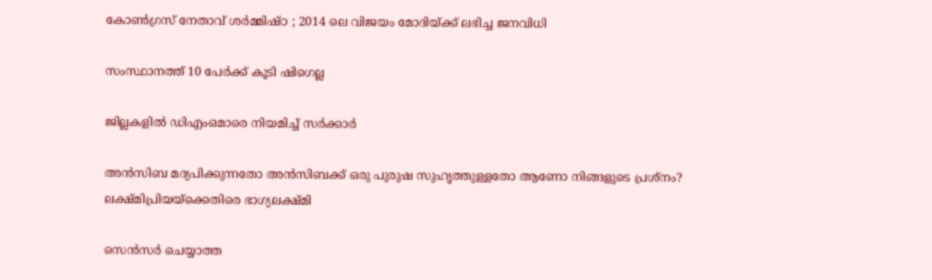കോൺഗ്രസ് നേതാവ് ശർമ്മിഷ്ഠ ; 2014 ലെ വിജയം മോദിയ്‌ക്ക് ലഭിച്ച ജനവിധി

സംസ്ഥാനത്ത് 10 പേര്‍ക്ക് കൂടി ഷിഗെല്ല

ജില്ലകളില്‍ ഡിഎംഒമാരെ നിയമിച്ച് സര്‍ക്കാര്‍

അൻസിബ മദ്യപിക്കുന്നതോ അൻസിബക്ക് ഒരു പുരുഷ സുഹൃത്തുള്ളതോ ആണോ നിങ്ങളുടെ പ്രശ്നം? ലക്ഷ്മിപ്രിയയ്‌ക്കെതിരെ ഭാഗ്യലക്ഷ്മി

സെന്‍സര്‍ ചെയ്യാത്ത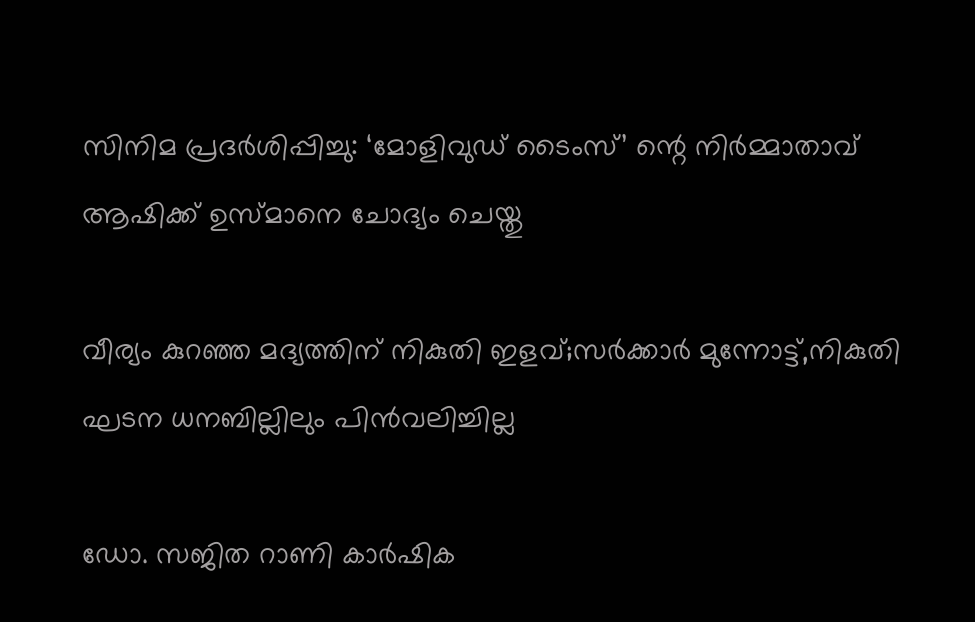സിനിമ പ്രദര്‍ശിപ്പിച്ചു: ‘മോളിവുഡ് ടൈംസ്’ ന്റെ നിര്‍മ്മാതാവ് ആഷിക്ക് ഉസ്മാനെ ചോദ്യം ചെയ്തു

വീര്യം കുറഞ്ഞ മദ്യത്തിന് നികുതി ഇളവ്;സര്‍ക്കാര്‍ മുന്നോട്ട്,നികുതി ഘടന ധനബില്ലിലും പിന്‍വലിച്ചില്ല

ഡോ. സജിത റാണി കാര്‍ഷിക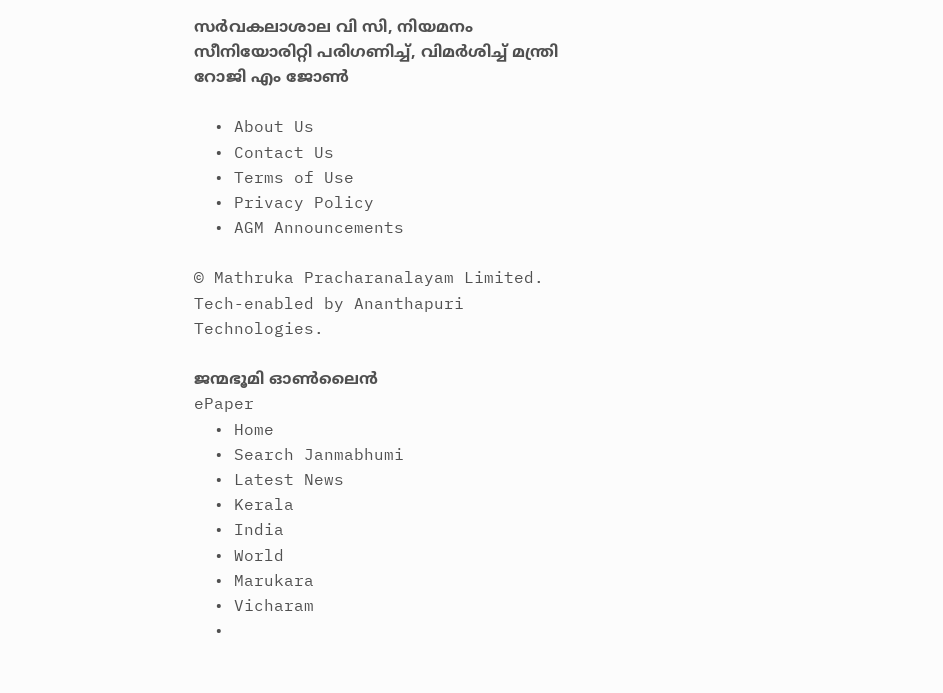സര്‍വകലാശാല വി സി, നിയമനം സീനിയോരിറ്റി പരിഗണിച്ച്, വിമര്‍ശിച്ച് മന്ത്രി റോജി എം ജോണ്‍

  • About Us
  • Contact Us
  • Terms of Use
  • Privacy Policy
  • AGM Announcements

© Mathruka Pracharanalayam Limited.
Tech-enabled by Ananthapuri Technologies.

ജന്മഭൂമി ഓണ്‍ലൈന്‍
ePaper
  • Home
  • Search Janmabhumi
  • Latest News
  • Kerala
  • India
  • World
  • Marukara
  • Vicharam
  •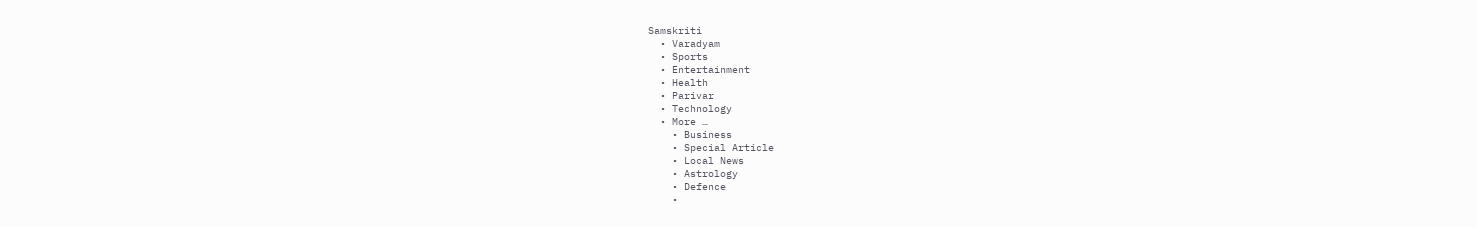Samskriti
  • Varadyam
  • Sports
  • Entertainment
  • Health
  • Parivar
  • Technology
  • More …
    • Business
    • Special Article
    • Local News
    • Astrology
    • Defence
    •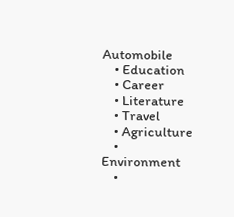Automobile
    • Education
    • Career
    • Literature
    • Travel
    • Agriculture
    • Environment
    •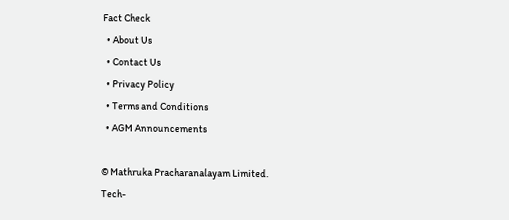Fact Check
  • About Us
  • Contact Us
  • Privacy Policy
  • Terms and Conditions
  • AGM Announcements

© Mathruka Pracharanalayam Limited.
Tech-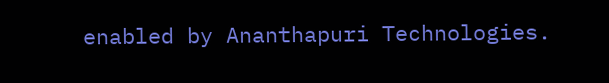enabled by Ananthapuri Technologies.